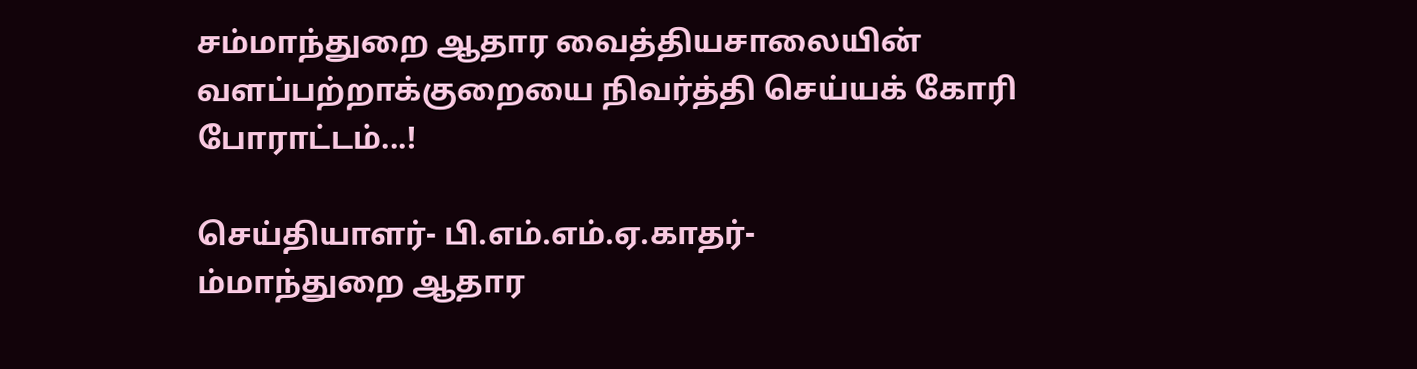சம்மாந்துறை ஆதார வைத்தியசாலையின் வளப்பற்றாக்குறையை நிவர்த்தி செய்யக் கோரி போராட்டம்...!

செய்தியாளர்- பி.எம்.எம்.ஏ.காதர்-
ம்மாந்துறை ஆதார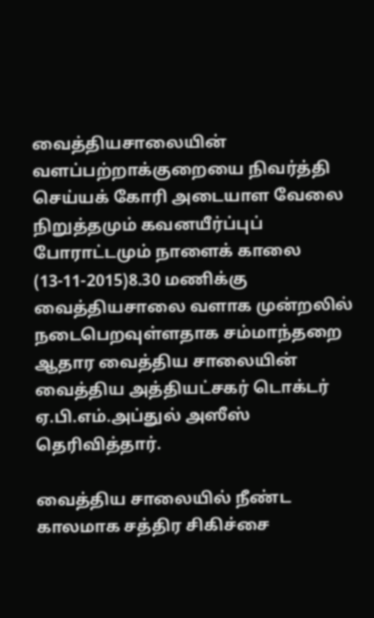வைத்தியசாலையின் வளப்பற்றாக்குறையை நிவர்த்தி செய்யக் கோரி அடையாள வேலை நிறுத்தமும் கவனயீர்ப்புப் போராட்டமும் நாளைக் காலை (13-11-2015)8.30 மணிக்கு வைத்தியசாலை வளாக முன்றலில் நடைபெறவுள்ளதாக சம்மாந்தறை ஆதார வைத்திய சாலையின் வைத்திய அத்தியட்சகர் டொக்டர் ஏ.பி.எம்.அப்துல் அஸீஸ் தெரிவித்தார்.

வைத்திய சாலையில் நீண்ட காலமாக சத்திர சிகிச்சை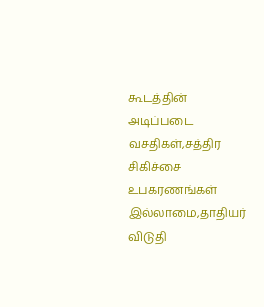கூடத்தின் அடிப்படை வசதிகள்,சத்திர சிகிச்சை உபகரணங்கள் இல்லாமை,தாதியர் விடுதி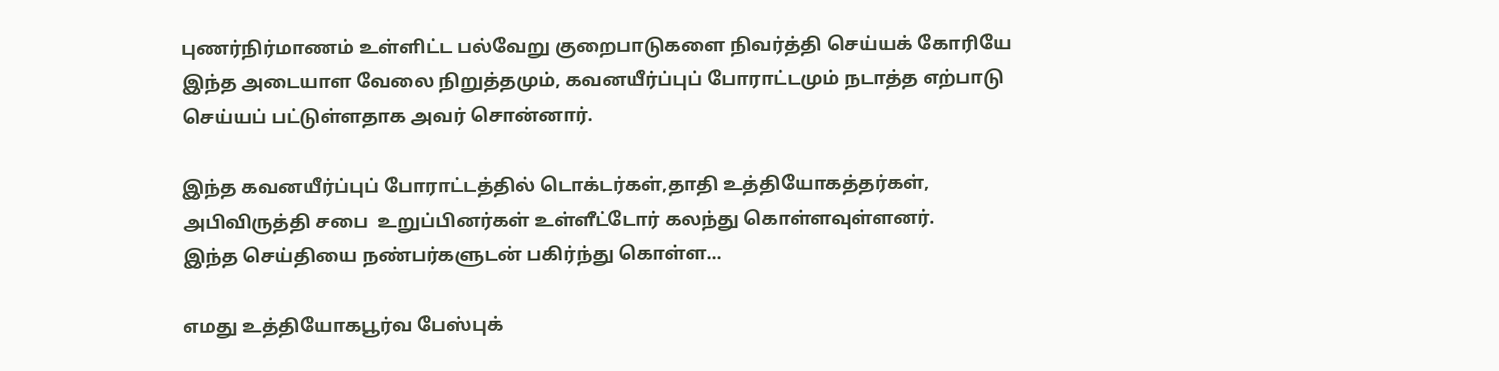புணர்நிர்மாணம் உள்ளிட்ட பல்வேறு குறைபாடுகளை நிவர்த்தி செய்யக் கோரியே இந்த அடையாள வேலை நிறுத்தமும், கவனயீர்ப்புப் போராட்டமும் நடாத்த எற்பாடு செய்யப் பட்டுள்ளதாக அவர் சொன்னார்.

இந்த கவனயீர்ப்புப் போராட்டத்தில் டொக்டர்கள்,தாதி உத்தியோகத்தர்கள், அபிவிருத்தி சபை  உறுப்பினர்கள் உள்ளீட்டோர் கலந்து கொள்ளவுள்ளனர்.
இந்த செய்தியை நண்பர்களுடன் பகிர்ந்து கொள்ள...

எமது உத்தியோகபூர்வ பேஸ்புக்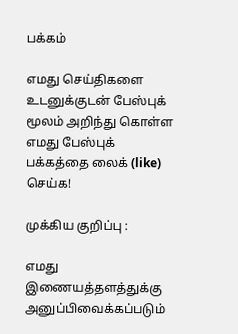பக்கம்

எமது செய்திகளை உடனுக்குடன் பேஸ்புக் மூலம் அறிந்து கொள்ள எமது பேஸ்புக் பக்கத்தை லைக் (like) செய்க!

முக்கிய குறிப்பு :

எமது இணையத்தளத்துக்கு அனுப்பிவைக்கப்படும்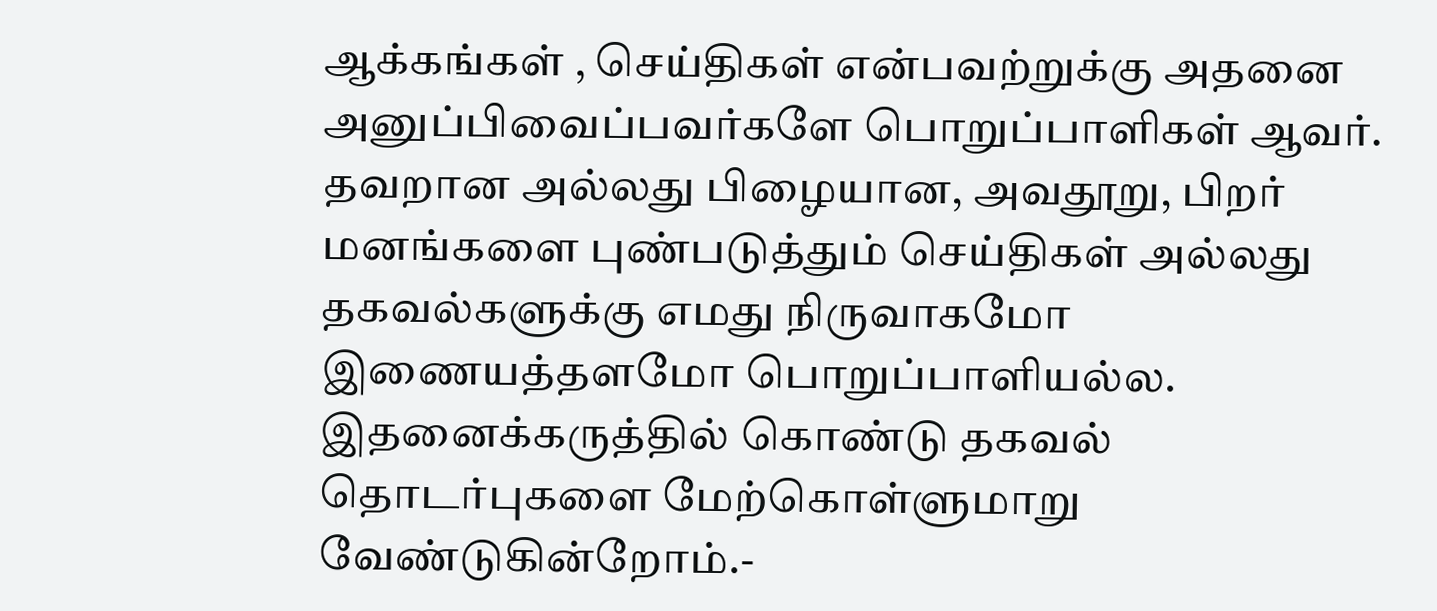ஆக்கங்கள் , செய்திகள் என்பவற்றுக்கு அதனை அனுப்பிவைப்பவர்களே பொறுப்பாளிகள் ஆவர். தவறான அல்லது பிழையான, அவதூறு, பிறர் மனங்களை புண்படுத்தும் செய்திகள் அல்லது தகவல்களுக்கு எமது நிருவாகமோ இணையத்தளமோ பொறுப்பாளியல்ல. இதனைக்கருத்தில் கொண்டு தகவல் தொடர்புகளை மேற்கொள்ளுமாறு வேண்டுகின்றோம்.-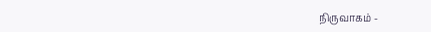நிருவாகம் -